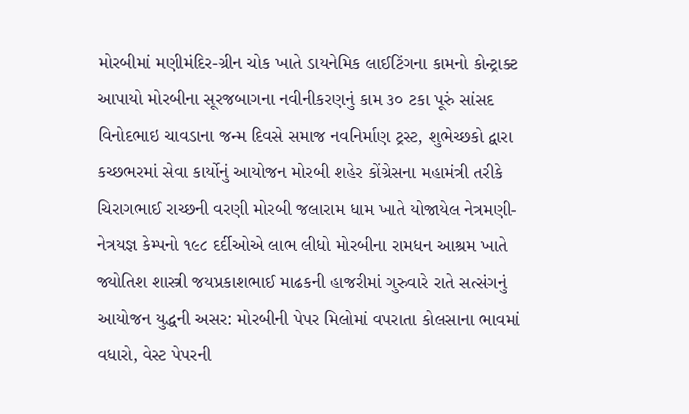મોરબીમાં મણીમંદિર-ગ્રીન ચોક ખાતે ડાયનેમિક લાઈટિંગના કામનો કોન્ટ્રાક્ટ આપાયો મોરબીના સૂરજબાગના નવીનીકરણનું કામ ૩૦ ટકા પૂરું સાંસદ વિનોદભાઇ ચાવડાના જન્મ દિવસે સમાજ નવનિર્માણ ટ્રસ્ટ, શુભેચ્છકો દ્વારા કચ્છભરમાં સેવા કાર્યોનું આયોજન મોરબી શહેર કોંગ્રેસના મહામંત્રી તરીકે ચિરાગભાઈ રાચ્છની વરણી મોરબી જલારામ ધામ ખાતે યોજાયેલ નેત્રમણી-નેત્રયજ્ઞ કેમ્પનો ૧૯૮ દર્દીઓએ લાભ લીધો મોરબીના રામધન આશ્રમ ખાતે જ્યોતિશ શાસ્ત્રી જયપ્રકાશભાઈ માઢકની હાજરીમાં ગુરુવારે રાતે સત્સંગનું આયોજન યુદ્ધની અસર: મોરબીની પેપર મિલોમાં વપરાતા કોલસાના ભાવમાં વધારો, વેસ્ટ પેપરની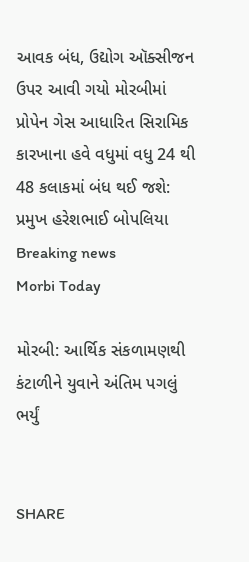આવક બંધ, ઉદ્યોગ ઑક્સીજન ઉપર આવી ગયો મોરબીમાં પ્રોપેન ગેસ આધારિત સિરામિક કારખાના હવે વધુમાં વધુ 24 થી 48 કલાકમાં બંધ થઈ જશે: પ્રમુખ હરેશભાઈ બોપલિયા
Breaking news
Morbi Today

મોરબી: આર્થિક સંકળામણથી કંટાળીને યુવાને અંતિમ પગલું ભર્યું


SHARE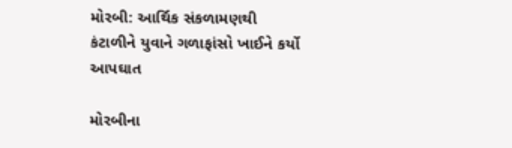મોરબી: આર્થિક સંકળામણથી કંટાળીને યુવાને ગળાફાંસો ખાઈને કર્યો આપઘાત

મોરબીના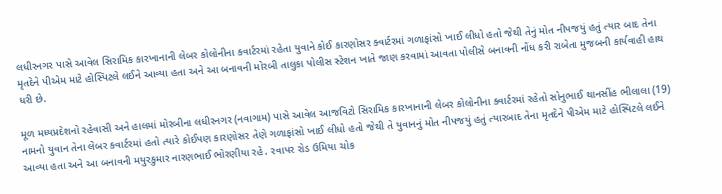લધીરનગર પાસે આવેલ સિરામિક કારખાનાની લેબર કોલોનીના કવાર્ટરમાં રહેતા યુવાને કોઈ કારણોસર ક્વાર્ટરમાં ગળાફાંસો ખાઈ લીધો હતો જેથી તેનું મોત નીપજયું હતું ત્યાર બાદ તેના મૃતદેને પીએમ માટે હોસ્પિટલે લઈને આવ્યા હતા અને આ બનાવની મોરબી તાલુકા પોલીસ સ્ટેશન ખાતે જાણ કરવામાં આવતા પોલીસે બનાવની નોંધ કરી રાબેતા મુજબની કાર્યવાહી હાથ ધરી છે.

મૂળ મધ્યપ્રદેશનો રહેવાસી અને હાલમાં મોરબીના લધીરનગર (નવાગામ) પાસે આવેલ આજવિટો સિરામિક કારખાનાની લેબર કોલોનીના ક્વાર્ટરમાં રહેતો સોનુભાઈ થાનસીંહ ભીલાલા (19) નામનો યુવાન તેના લેબર કવાર્ટરમાં હતો ત્યારે કોઈપણ કારણોસર તેણે ગળાફાંસો ખાઈ લીધો હતો જેથી તે યુવાનનું મોત નીપજયું હતું ત્યારબાદ તેના મૃતદેને પીએમ માટે હોસ્પિટલે લઈને આવ્યા હતા અને આ બનાવની મયુરકુમાર નારણભાઈ ભોરણીયા રહે. રવાપર રોડ ઉમિયા ચોક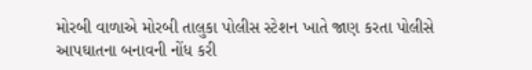મોરબી વાળાએ મોરબી તાલુકા પોલીસ સ્ટેશન ખાતે જાણ કરતા પોલીસે આપઘાતના બનાવની નોંધ કરી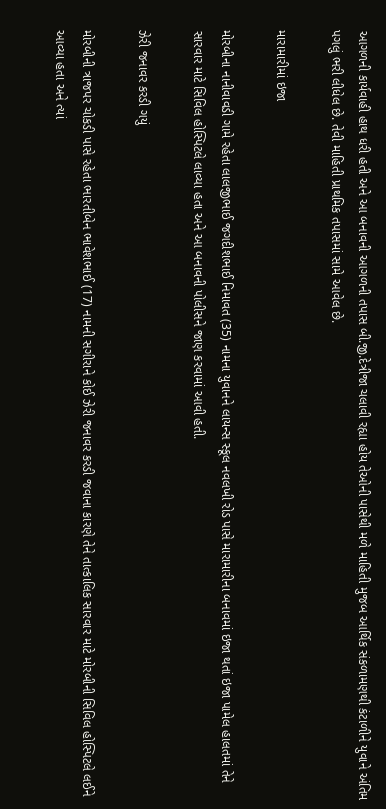આગળની કાર્યવાહી હાથ ધરી હતી અને આ બનાવની આગળની તપાસ બી.જી.દેત્રીજા ચલાવી રહ્યા હોય તેઓની પાસેથી મળે માહિતી મુજબ આર્થિક સંકળામણથી કંટાળીને યુવાને અંતિમ પગલું ભરી લીધેલ છે. તેવી માહિતી પ્રાથમિક તપાસમાં સામે આવેલ છે.

મારામારીમાં ઇજા

મોરબીના નાનીવાવડી ગામે રહેતા લાલજીભાઈ જગદીશભાઈ નિમાવત (35) નામના યુવાનને લાયન્સ સ્કૂલ નવલખી રોડ પાસે મારામારીના બનાવમાં ઇજા થતાં ઇજા પામેલ હાલતમાં તેને સારવાર માટે સિવિલ હોસ્પિટલે લાવ્યા હતા અને આ બનાવની પોલીસને જાણ કરવામાં આવી હતી.

ઝેરી જનાવર કરડી ગયું

મોરબીની ત્રાજપર ચોકડી પાસે રહેતા ભારતીબેન ભાવેશભાઈ (17) નામની સગીરાને કોઈ ઝેરી જનાવર કરડી જવાના કારણે તેને તાત્કાલિક સારવાર માટે મોરબીની સિવિલ હોસ્પિટલે લઈને આવ્યા હતા અને ત્યાં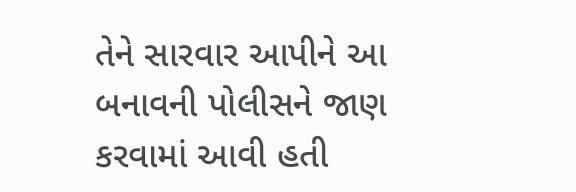તેને સારવાર આપીને આ બનાવની પોલીસને જાણ કરવામાં આવી હતી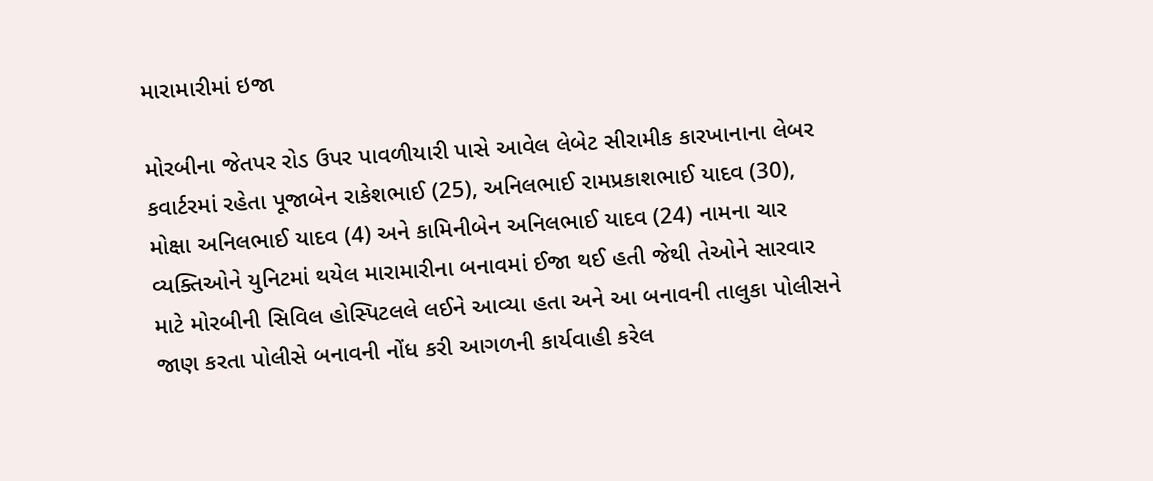મારામારીમાં ઇજા

મોરબીના જેતપર રોડ ઉપર પાવળીયારી પાસે આવેલ લેબેટ સીરામીક કારખાનાના લેબર કવાર્ટરમાં રહેતા પૂજાબેન રાકેશભાઈ (25), અનિલભાઈ રામપ્રકાશભાઈ યાદવ (30), મોક્ષા અનિલભાઈ યાદવ (4) અને કામિનીબેન અનિલભાઈ યાદવ (24) નામના ચાર વ્યક્તિઓને યુનિટમાં થયેલ મારામારીના બનાવમાં ઈજા થઈ હતી જેથી તેઓને સારવાર માટે મોરબીની સિવિલ હોસ્પિટલલે લઈને આવ્યા હતા અને આ બનાવની તાલુકા પોલીસને જાણ કરતા પોલીસે બનાવની નોંધ કરી આગળની કાર્યવાહી કરેલ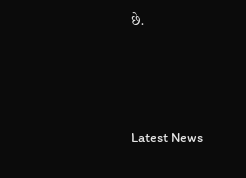છે.






Latest News